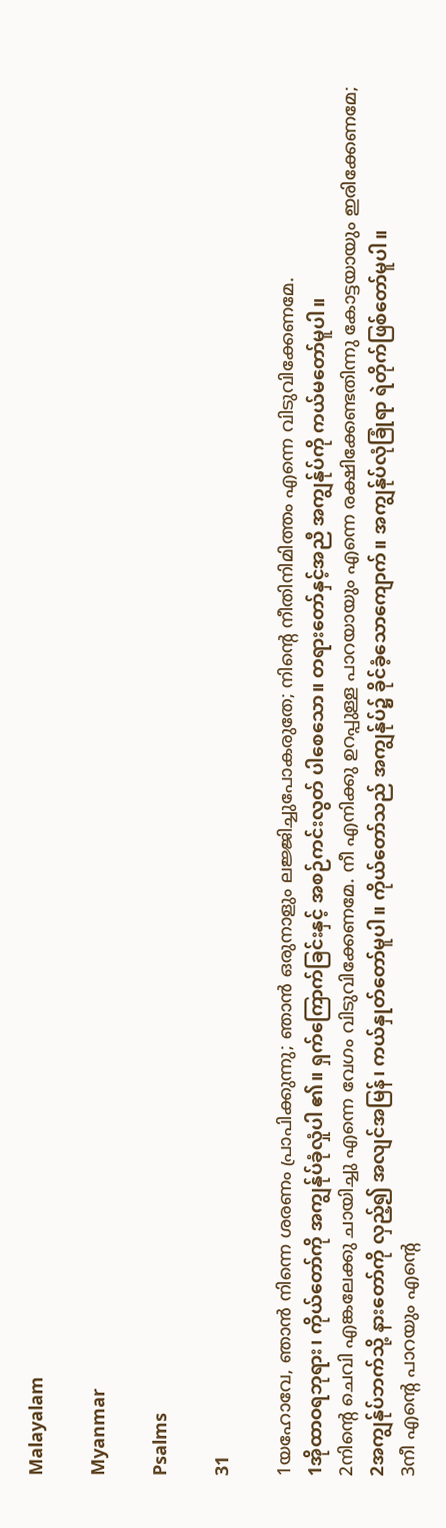Malayalam

Myanmar

Psalms

31

1യഹോവേ, ഞാന്‍ നിന്നെ ശരണം പ്രാപിക്കുന്നു; ഞാന്‍ ഒരുനാളും ലജ്ജിച്ചുപോകരുതേ; നിന്റെ നീതിനിമിത്തം എന്നെ വിടുവിക്കേണമേ.
1အိုထာဝရဘုရား၊ ကိုယ်တော်ကို အကျွန်ုပ်ခုံလှုံပါ ၏။ ရှက်ကြောက်ခြင်းနှင့် အစဉ်ကင်းလွတ် ပါစေသော။ တရားတော်နှင့်အညီ အကျွန်ုပ်ကို ကယ်မတော်မူပါ။
2നിന്റെ ചെവി എങ്കലേക്കു ചായിച്ചു എന്നെ വേഗം വിടുവിക്കേണമേ. നീ എനിക്കു ഉറപ്പുള്ള പാറയായും എന്നെ രക്ഷിക്കേണ്ടതിന്നു കോട്ടയായും ഇരിക്കേണമേ;
2အကျွန်ုပ်ဘက်သို့ နားတော်ကို လှည့်၍ အလျင်အမြန်၊ ကယ်နှုတ်တော်မူပါ။ ကိုယ်တော်သည် အကျွန်ုပ်၌ ခိုင်ခံ့သောကျောက်။ အကျွန်ုပ်လုံခြုံရာ ရဲတိုက်ဖြစ်တော်မူပါ။
3നീ എന്റെ പാറയും എന്റെ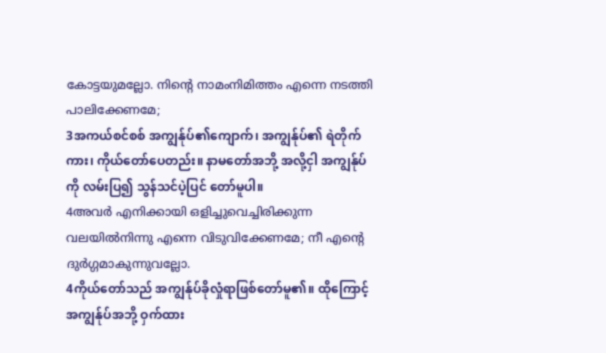കോട്ടയുമല്ലോ. നിന്റെ നാമംനിമിത്തം എന്നെ നടത്തി പാലിക്കേണമേ;
3အကယ်စင်စစ် အကျွန်ုပ်၏ကျောက်၊ အကျွန်ုပ်၏ ရဲတိုက်ကား၊ ကိုယ်တော်ပေတည်း။ နာမတော်အဘို့ အလို့ငှါ အကျွန်ုပ်ကို လမ်းပြ၍ သွန်သင်ပဲ့ပြင် တော်မူပါ။
4അവര്‍ എനിക്കായി ഒളിച്ചുവെച്ചിരിക്കുന്ന വലയില്‍നിന്നു എന്നെ വിടുവിക്കേണമേ; നീ എന്റെ ദുര്‍ഗ്ഗമാകുന്നുവല്ലോ.
4ကိုယ်တော်သည် အကျွန်ုပ်ခိုလှုံရာဖြစ်တော်မူ၏။ ထိုကြောင့် အကျွန်ုပ်အဘို့ ဝှက်ထား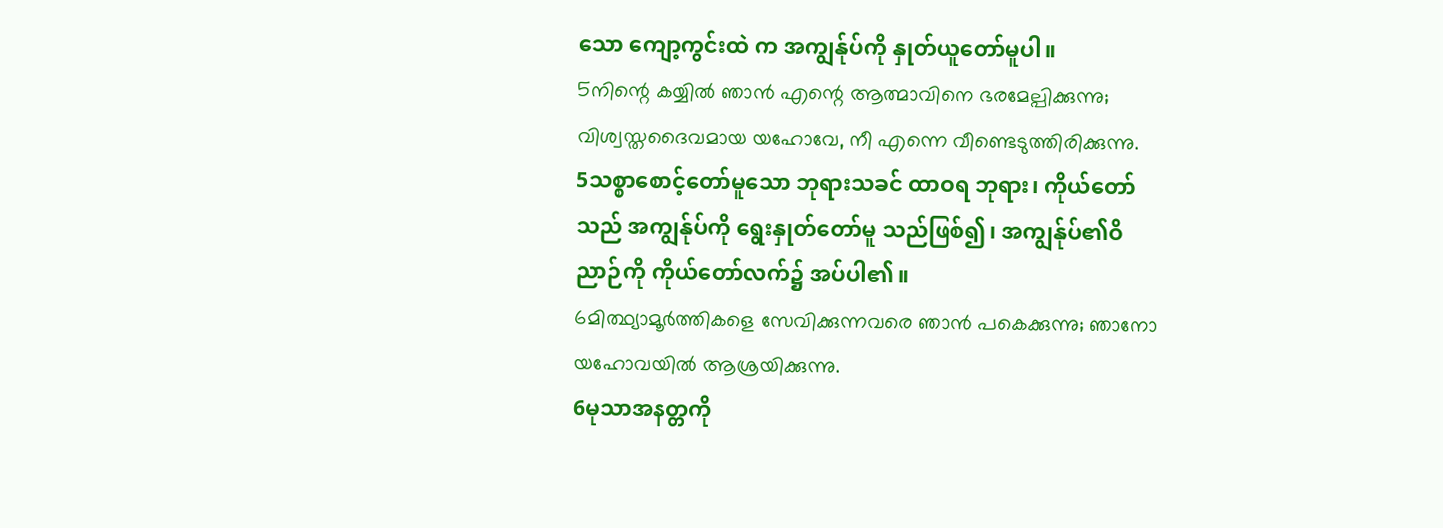သော ကျော့ကွင်းထဲ က အကျွန်ုပ်ကို နှုတ်ယူတော်မူပါ။
5നിന്റെ കയ്യില്‍ ഞാന്‍ എന്റെ ആത്മാവിനെ ഭരമേല്പിക്കുന്നു; വിശ്വസ്തദൈവമായ യഹോവേ, നീ എന്നെ വീണ്ടെടുത്തിരിക്കുന്നു.
5သစ္စာစောင့်တော်မူသော ဘုရားသခင် ထာဝရ ဘုရား၊ ကိုယ်တော်သည် အကျွန်ုပ်ကို ရွေးနှုတ်တော်မူ သည်ဖြစ်၍၊ အကျွန်ုပ်၏ဝိညာဉ်ကို ကိုယ်တော်လက်၌ အပ်ပါ၏။
6മിത്ഥ്യാമൂര്‍ത്തികളെ സേവിക്കുന്നവരെ ഞാന്‍ പകെക്കുന്നു; ഞാനോ യഹോവയില്‍ ആശ്രയിക്കുന്നു.
6မုသာအနတ္တကို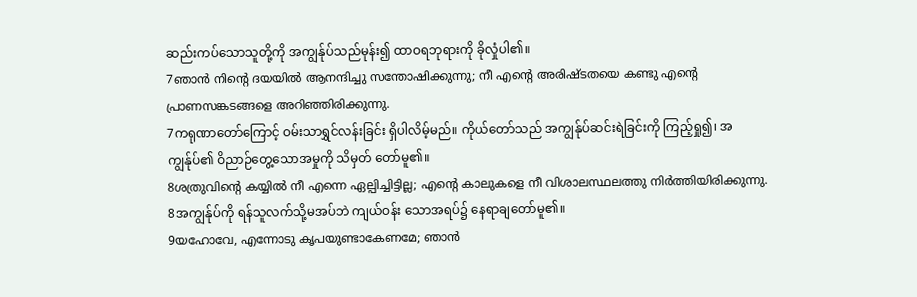ဆည်းကပ်သောသူတို့ကို အကျွန်ုပ်သည်မုန်း၍ ထာဝရဘုရားကို ခိုလှုံပါ၏။
7ഞാന്‍ നിന്റെ ദയയില്‍ ആനന്ദിച്ചു സന്തോഷിക്കുന്നു; നീ എന്റെ അരിഷ്ടതയെ കണ്ടു എന്റെ പ്രാണസങ്കടങ്ങളെ അറിഞ്ഞിരിക്കുന്നു.
7ကရုဏာတော်ကြောင့် ဝမ်းသာရွှင်လန်းခြင်း ရှိပါလိမ့်မည်။ ကိုယ်တော်သည် အကျွန်ုပ်ဆင်းရဲခြင်းကို ကြည့်ရှု၍၊ အကျွန်ုပ်၏ ဝိညာဉ်တွေ့သောအမှုကို သိမှတ် တော်မူ၏။
8ശത്രുവിന്റെ കയ്യില്‍ നീ എന്നെ ഏല്പിച്ചിട്ടില്ല; എന്റെ കാലുകളെ നീ വിശാലസ്ഥലത്തു നിര്‍ത്തിയിരിക്കുന്നു.
8အကျွန်ုပ်ကို ရန်သူလက်သို့မအပ်ဘဲ ကျယ်ဝန်း သောအရပ်၌ နေရာချတော်မူ၏။
9യഹോവേ, എന്നോടു കൃപയുണ്ടാകേണമേ; ഞാന്‍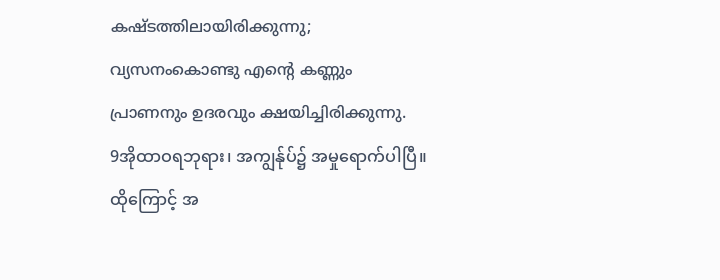കഷ്ടത്തിലായിരിക്കുന്നു; വ്യസനംകൊണ്ടു എന്റെ കണ്ണും പ്രാണനും ഉദരവും ക്ഷയിച്ചിരിക്കുന്നു.
9အိုထာဝရဘုရား၊ အကျွန်ုပ်၌ အမှုရောက်ပါပြီ။ ထိုကြောင့် အ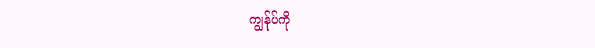ကျွန်ုပ်ကို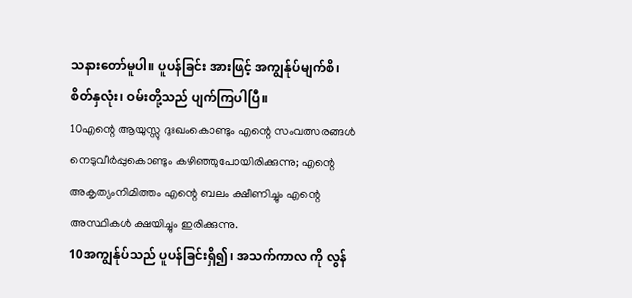သနားတော်မူပါ။ ပူပန်ခြင်း အားဖြင့် အကျွန်ုပ်မျက်စိ၊ စိတ်နှလုံး၊ ဝမ်းတို့သည် ပျက်ကြပါပြီ။
10എന്റെ ആയുസ്സു ദുഃഖംകൊണ്ടും എന്റെ സംവത്സരങ്ങള്‍ നെടുവീര്‍പ്പുകൊണ്ടും കഴിഞ്ഞുപോയിരിക്കുന്നു; എന്റെ അകൃത്യംനിമിത്തം എന്റെ ബലം ക്ഷീണിച്ചും എന്റെ അസ്ഥികള്‍ ക്ഷയിച്ചും ഇരിക്കുന്നു.
10အကျွန်ုပ်သည် ပူပန်ခြင်းရှိ၍၊ အသက်ကာလ ကို လွန်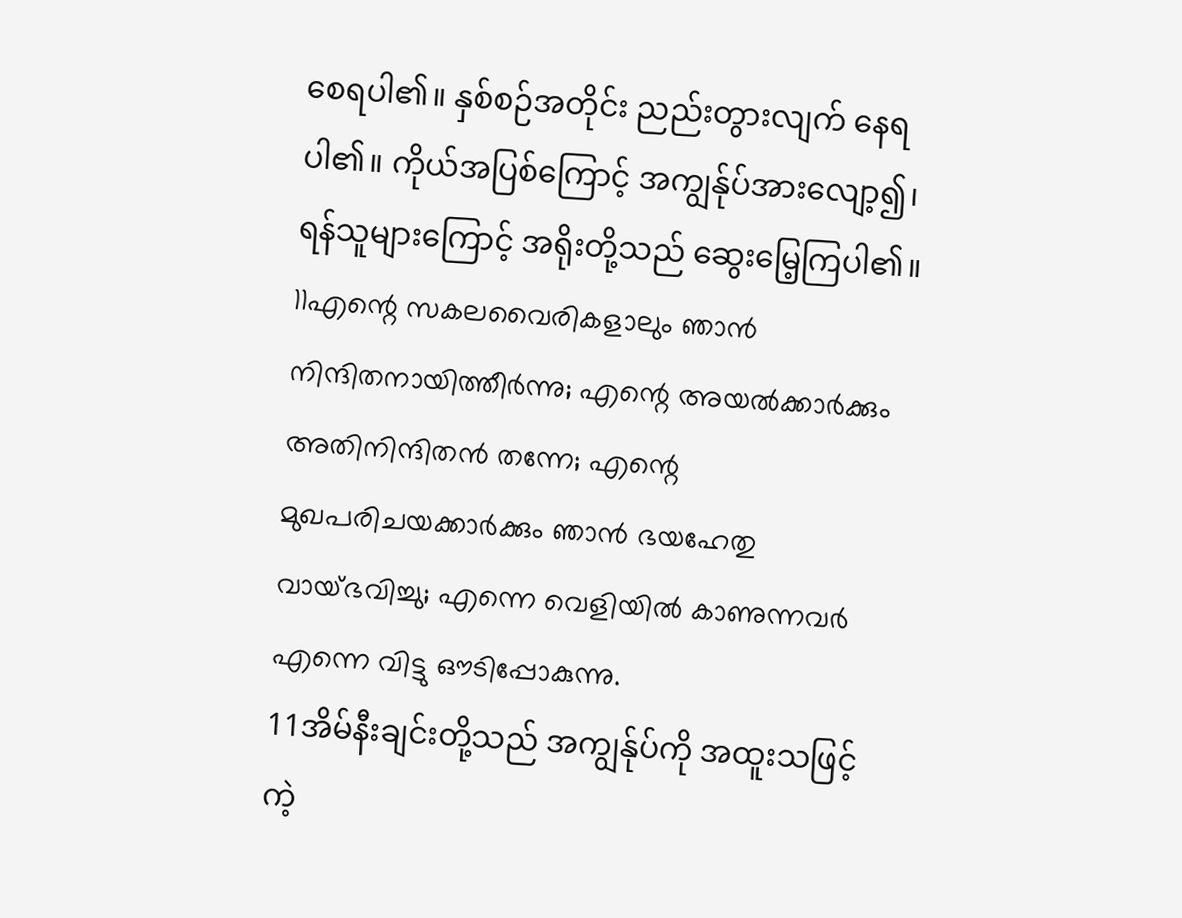စေရပါ၏။ နှစ်စဉ်အတိုင်း ညည်းတွားလျက် နေရပါ၏။ ကိုယ်အပြစ်ကြောင့် အကျွန်ုပ်အားလျော့၍၊ ရန်သူများကြောင့် အရိုးတို့သည် ဆွေးမြေ့ကြပါ၏။
11എന്റെ സകലവൈരികളാലും ഞാന്‍ നിന്ദിതനായിത്തീര്‍ന്നു; എന്റെ അയല്‍ക്കാര്‍ക്കും അതിനിന്ദിതന്‍ തന്നേ; എന്റെ മുഖപരിചയക്കാര്‍ക്കും ഞാന്‍ ഭയഹേതു വായ്ഭവിച്ചു; എന്നെ വെളിയില്‍ കാണുന്നവര്‍ എന്നെ വിട്ടു ഔടിപ്പോകുന്നു.
11အိမ်နီးချင်းတို့သည် အကျွန်ုပ်ကို အထူးသဖြင့် ကဲ့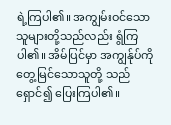ရဲ့ကြပါ၏။ အကျွမ်းဝင်သော သူများတို့သည်လည်း ရွံကြပါ၏။ အိမ်ပြင်မှာ အကျွန်ုပ်ကို တွေ့မြင်သောသူတို့ သည် ရှောင်၍ ပြေးကြပါ၏။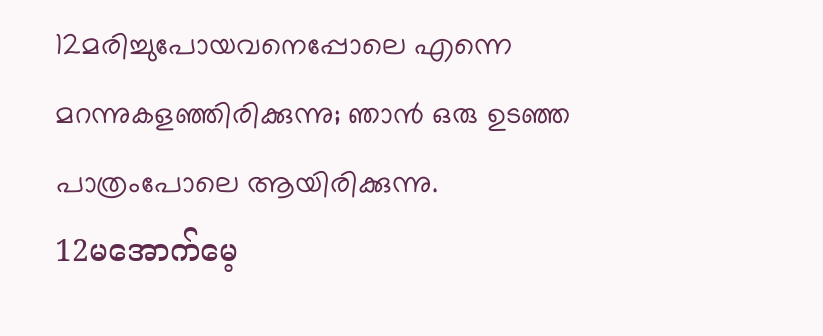12മരിച്ചുപോയവനെപ്പോലെ എന്നെ മറന്നുകളഞ്ഞിരിക്കുന്നു; ഞാന്‍ ഒരു ഉടഞ്ഞ പാത്രംപോലെ ആയിരിക്കുന്നു.
12မအောက်မေ့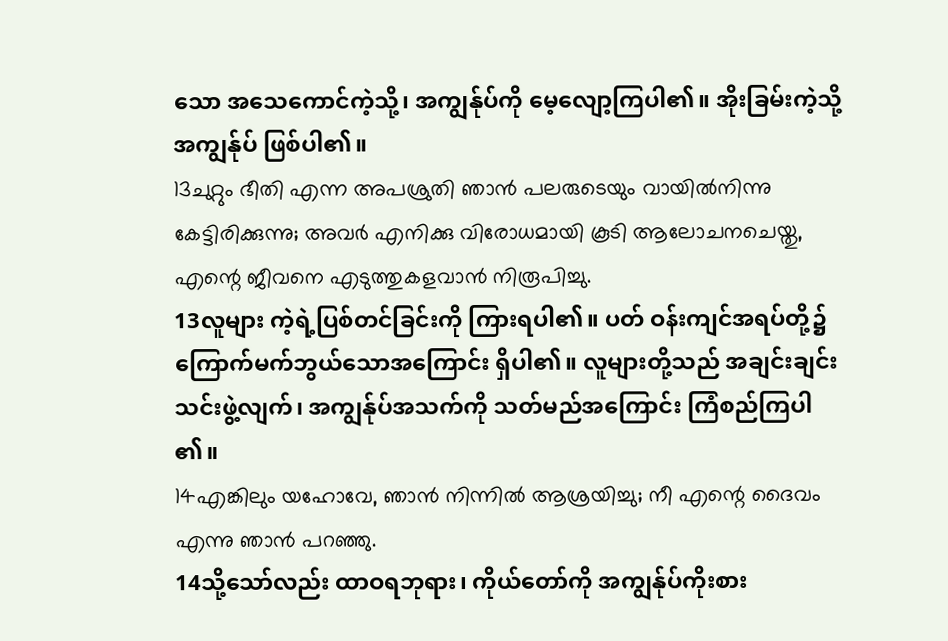သော အသေကောင်ကဲ့သို့၊ အကျွန်ုပ်ကို မေ့လျော့ကြပါ၏။ အိုးခြမ်းကဲ့သို့ အကျွန်ုပ် ဖြစ်ပါ၏။
13ചുറ്റും ഭീതി എന്ന അപശ്രുതി ഞാന്‍ പലരുടെയും വായില്‍നിന്നു കേട്ടിരിക്കുന്നു; അവര്‍ എനിക്കു വിരോധമായി കൂടി ആലോചനചെയ്തു, എന്റെ ജീവനെ എടുത്തുകളവാന്‍ നിരൂപിച്ചു.
13လူများ ကဲ့ရဲ့ပြစ်တင်ခြင်းကို ကြားရပါ၏။ ပတ် ဝန်းကျင်အရပ်တို့၌ ကြောက်မက်ဘွယ်သောအကြောင်း ရှိပါ၏။ လူများတို့သည် အချင်းချင်းသင်းဖွဲ့လျက်၊ အကျွန်ုပ်အသက်ကို သတ်မည်အကြောင်း ကြံစည်ကြပါ ၏။
14എങ്കിലും യഹോവേ, ഞാന്‍ നിന്നില്‍ ആശ്രയിച്ചു; നീ എന്റെ ദൈവം എന്നു ഞാന്‍ പറഞ്ഞു.
14သို့သော်လည်း ထာဝရဘုရား၊ ကိုယ်တော်ကို အကျွန်ုပ်ကိုးစား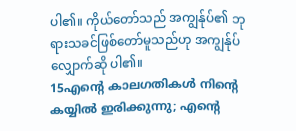ပါ၏။ ကိုယ်တော်သည် အကျွန်ုပ်၏ ဘုရားသခင်ဖြစ်တော်မူသည်ဟု အကျွန်ုပ် လျှောက်ဆို ပါ၏။
15എന്റെ കാലഗതികള്‍ നിന്റെ കയ്യില്‍ ഇരിക്കുന്നു; എന്റെ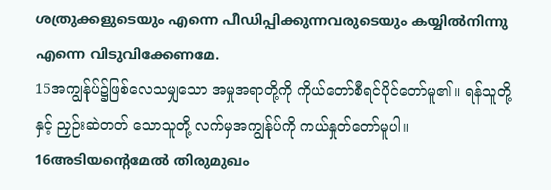ശത്രുക്കളുടെയും എന്നെ പീഡിപ്പിക്കുന്നവരുടെയും കയ്യില്‍നിന്നു എന്നെ വിടുവിക്കേണമേ.
15အကျွန်ုပ်၌ဖြစ်လေသမျှသော အမှုအရာတို့ကို ကိုယ်တော်စီရင်ပိုင်တော်မူ၏။ ရန်သူတို့နှင့် ညှဉ်းဆဲတတ် သောသူတို့ လက်မှအကျွန်ုပ်ကို ကယ်နှုတ်တော်မူပါ။
16അടിയന്റെമേല്‍ തിരുമുഖം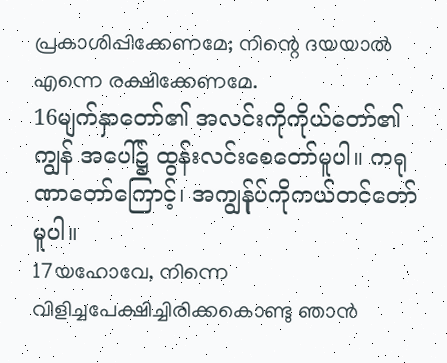പ്രകാശിപ്പിക്കേണമേ; നിന്റെ ദയയാല്‍ എന്നെ രക്ഷിക്കേണമേ.
16မျက်နှာတော်၏ အလင်းကိုကိုယ်တော်၏ ကျွန် အပေါ်၌ ထွန်းလင်းစေတော်မူပါ။ ကရုဏာတော်ကြောင့်၊ အကျွန်ုပ်ကိုကယ်တင်တော်မူပါ။
17യഹോവേ, നിന്നെ വിളിച്ചപേക്ഷിച്ചിരിക്കകൊണ്ടു ഞാന്‍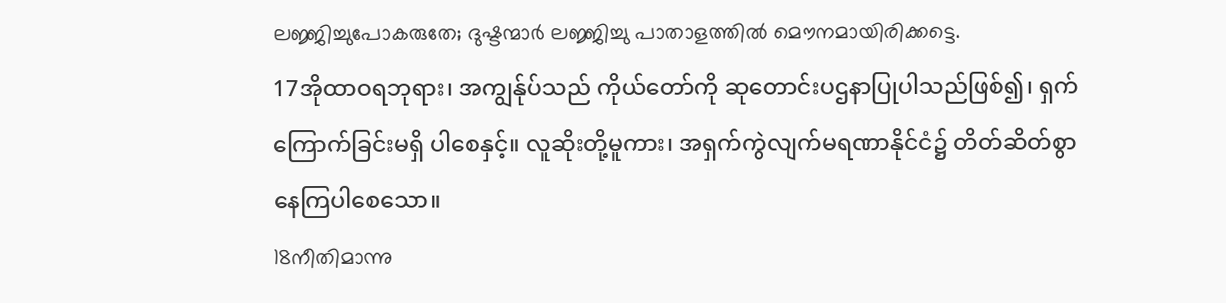ലജ്ജിച്ചുപോകരുതേ; ദുഷ്ടന്മാര്‍ ലജ്ജിച്ചു പാതാളത്തില്‍ മൌനമായിരിക്കട്ടെ.
17အိုထာဝရဘုရား၊ အကျွန်ုပ်သည် ကိုယ်တော်ကို ဆုတောင်းပဌနာပြုပါသည်ဖြစ်၍၊ ရှက်ကြောက်ခြင်းမရှိ ပါစေနှင့်။ လူဆိုးတို့မူကား၊ အရှက်ကွဲလျက်မရဏာနိုင်ငံ၌ တိတ်ဆိတ်စွာနေကြပါစေသော။
18നീതിമാന്നു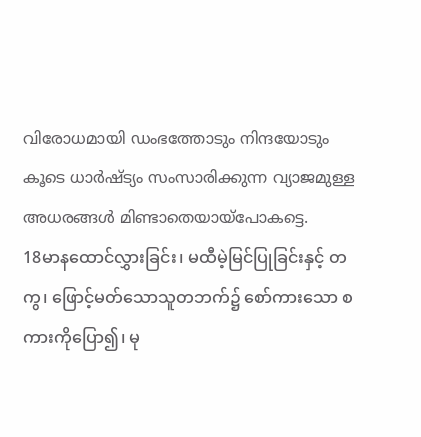വിരോധമായി ഡംഭത്തോടും നിന്ദയോടും കൂടെ ധാര്‍ഷ്ട്യം സംസാരിക്കുന്ന വ്യാജമുള്ള അധരങ്ങള്‍ മിണ്ടാതെയായ്പോകട്ടെ.
18မာနထောင်လွှားခြင်း၊ မထီမဲ့မြင်ပြုခြင်းနှင့် တကွ၊ ဖြောင့်မတ်သောသူတဘက်၌ စော်ကားသော စကားကိုပြော၍၊ မု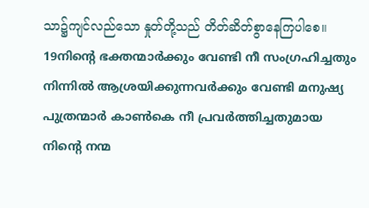သာ၌ကျင်လည်သော နှုတ်တို့သည် တိတ်ဆိတ်စွာနေကြပါစေ။
19നിന്റെ ഭക്തന്മാര്‍ക്കും വേണ്ടി നീ സംഗ്രഹിച്ചതും നിന്നില്‍ ആശ്രയിക്കുന്നവര്‍ക്കും വേണ്ടി മനുഷ്യ പുത്രന്മാര്‍ കാണ്‍കെ നീ പ്രവര്‍ത്തിച്ചതുമായ നിന്റെ നന്മ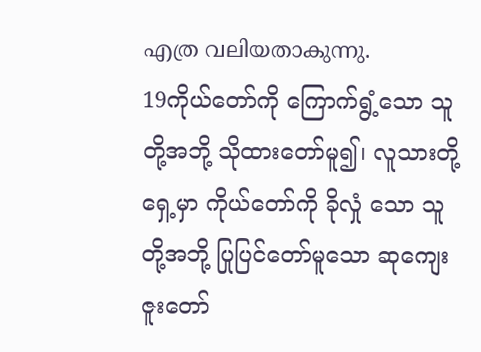എത്ര വലിയതാകുന്നു.
19ကိုယ်တော်ကို ကြောက်ရွံ့သော သူတို့အဘို့ သိုထားတော်မူ၍၊ လူသားတို့ရှေ့မှာ ကိုယ်တော်ကို ခိုလှုံ သော သူတို့အဘို့ ပြုပြင်တော်မူသော ဆုကျေးဇူးတော်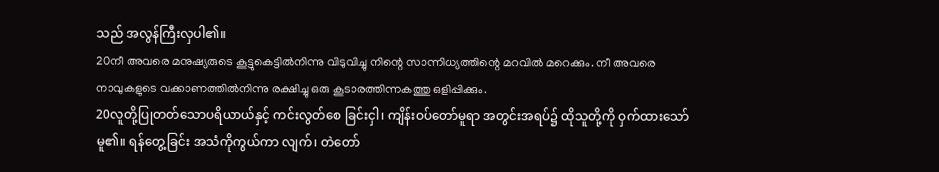သည် အလွန်ကြီးလှပါ၏။
20നീ അവരെ മനുഷ്യരുടെ കൂട്ടുകെട്ടില്‍നിന്നു വിടുവിച്ചു നിന്റെ സാന്നിധ്യത്തിന്റെ മറവില്‍ മറെക്കും. നീ അവരെ നാവുകളുടെ വക്കാണത്തില്‍നിന്നു രക്ഷിച്ചു ഒരു കൂടാരത്തിന്നകത്തു ഒളിപ്പിക്കും.
20လူတို့ပြုတတ်သောပရိယာယ်နှင့် ကင်းလွတ်စေ ခြင်းငှါ၊ ကျိန်းဝပ်တော်မူရာ အတွင်းအရပ်၌ ထိုသူတို့ကို ဝှက်ထားသော်မူ၏။ ရန်တွေ့ခြင်း အသံကိုကွယ်ကာ လျက်၊ တဲတော်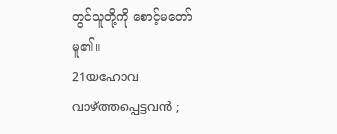တွင်သူတို့ကို စောင့်မတော်မူ၏။
21യഹോവ വാഴ്ത്തപ്പെട്ടവന്‍ ;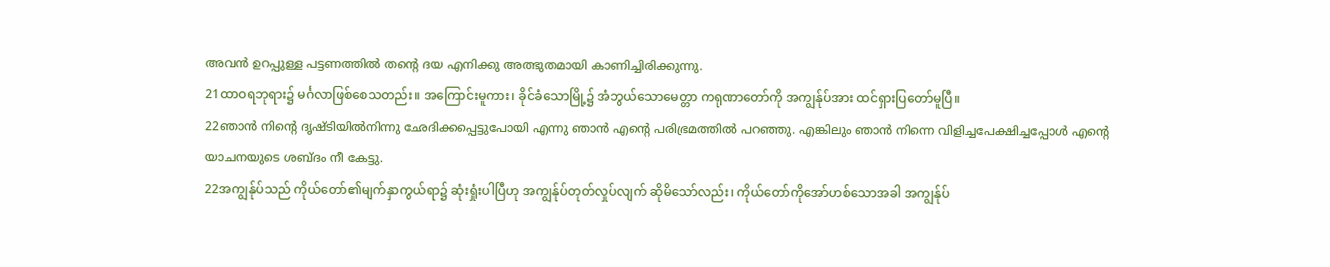അവന്‍ ഉറപ്പുള്ള പട്ടണത്തില്‍ തന്റെ ദയ എനിക്കു അത്ഭുതമായി കാണിച്ചിരിക്കുന്നു.
21ထာဝရဘုရား၌ မင်္ဂလာဖြစ်စေသတည်း။ အကြောင်းမူကား၊ ခိုင်ခံသောမြို့၌ အံဘွယ်သောမေတ္တာ ကရုဏာတော်ကို အကျွန်ုပ်အား ထင်ရှားပြတော်မူပြီ။
22ഞാന്‍ നിന്റെ ദൃഷ്ടിയില്‍നിന്നു ഛേദിക്കപ്പെട്ടുപോയി എന്നു ഞാന്‍ എന്റെ പരിഭ്രമത്തില്‍ പറഞ്ഞു. എങ്കിലും ഞാന്‍ നിന്നെ വിളിച്ചപേക്ഷിച്ചപ്പോള്‍ എന്റെ യാചനയുടെ ശബ്ദം നീ കേട്ടു.
22အကျွန်ုပ်သည် ကိုယ်တော်၏မျက်နှာကွယ်ရာ၌ ဆုံးရှုံးပါပြီဟု အကျွန်ုပ်တုတ်လှုပ်လျက် ဆိုမိသော်လည်း၊ ကိုယ်တော်ကိုအော်ဟစ်သောအခါ အကျွန်ုပ်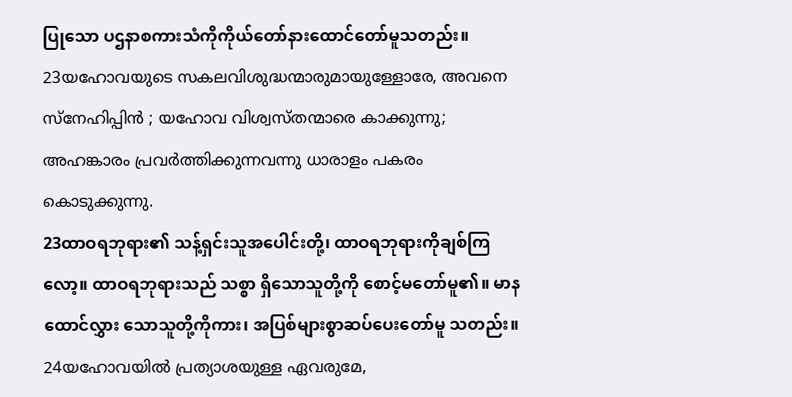ပြုသော ပဌနာစကားသံကိုကိုယ်တော်နားထောင်တော်မူသတည်း။
23യഹോവയുടെ സകലവിശുദ്ധന്മാരുമായുള്ളോരേ, അവനെ സ്നേഹിപ്പിന്‍ ; യഹോവ വിശ്വസ്തന്മാരെ കാക്കുന്നു; അഹങ്കാരം പ്രവര്‍ത്തിക്കുന്നവന്നു ധാരാളം പകരം കൊടുക്കുന്നു.
23ထာဝရဘုရား၏ သန့်ရှင်းသူအပေါင်းတို့၊ ထာဝရဘုရားကိုချစ်ကြလော့။ ထာဝရဘုရားသည် သစ္စာ ရှိသောသူတို့ကို စောင့်မတော်မူ၏။ မာနထောင်လွှား သောသူတို့ကိုကား၊ အပြစ်များစွာဆပ်ပေးတော်မူ သတည်း။
24യഹോവയില്‍ പ്രത്യാശയുള്ള ഏവരുമേ,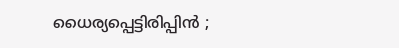ധൈര്യപ്പെട്ടിരിപ്പിന്‍ ;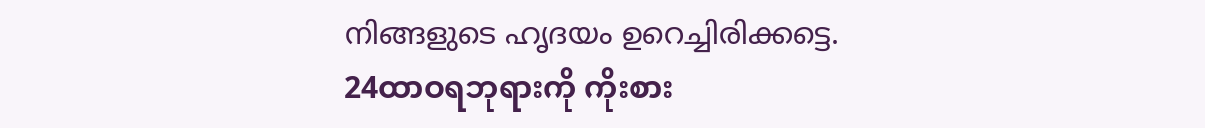നിങ്ങളുടെ ഹൃദയം ഉറെച്ചിരിക്കട്ടെ.
24ထာဝရဘုရားကို ကိုးစား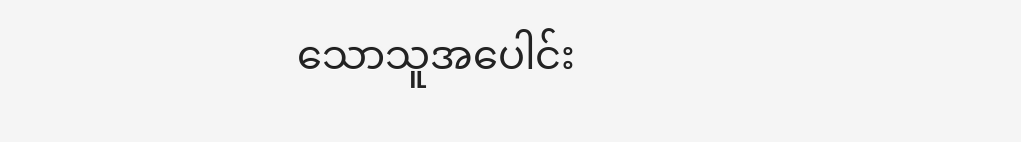သောသူအပေါင်း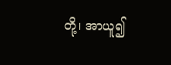တို့၊ အာယူ၍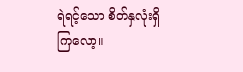ရဲရင့်သော စိတ်နှလုံးရှိကြလော့။